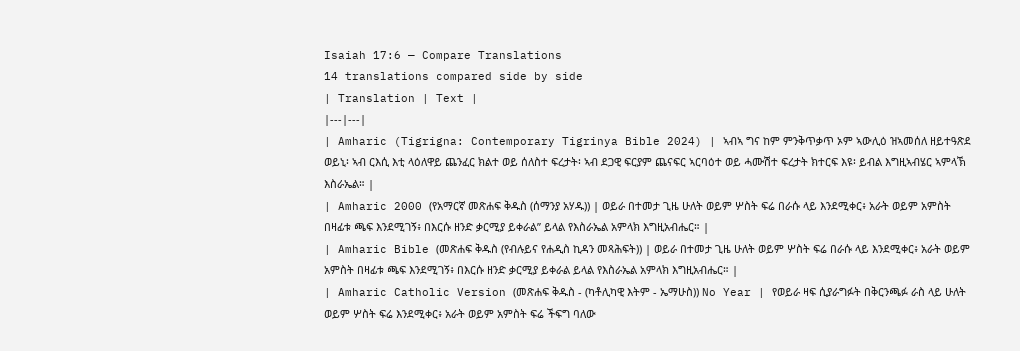Isaiah 17:6 — Compare Translations
14 translations compared side by side
| Translation | Text |
|---|---|
| Amharic (Tigrigna: Contemporary Tigrinya Bible 2024) | ኣብኣ ግና ከም ምንቅጥቃጥ ኦም ኣውሊዕ ዝኣመሰለ ዘይተዓጽደ ወይኒ፡ ኣብ ርእሲ እቲ ላዕለዋይ ጨንፈር ክልተ ወይ ሰለስተ ፍረታት፡ ኣብ ደጋዊ ፍርያም ጨናፍር ኣርባዕተ ወይ ሓሙሽተ ፍረታት ክተርፍ እዩ፡ ይብል እግዚኣብሄር ኣምላኽ እስራኤል። |
| Amharic 2000 (የአማርኛ መጽሐፍ ቅዱስ (ሰማንያ አሃዱ)) | ወይራ በተመታ ጊዜ ሁለት ወይም ሦስት ፍሬ በራሱ ላይ እንደሚቀር፥ አራት ወይም አምስት በዛፊቱ ጫፍ እንደሚገኝ፥ በእርሱ ዘንድ ቃርሚያ ይቀራል” ይላል የእስራኤል አምላክ እግዚአብሔር። |
| Amharic Bible (መጽሐፍ ቅዱስ (የብሉይና የሐዲስ ኪዳን መጻሕፍት)) | ወይራ በተመታ ጊዜ ሁለት ወይም ሦስት ፍሬ በራሱ ላይ እንደሚቀር፥ አራት ወይም አምስት በዛፊቱ ጫፍ እንደሚገኝ፥ በእርሱ ዘንድ ቃርሚያ ይቀራል ይላል የእስራኤል አምላክ እግዚአብሔር። |
| Amharic Catholic Version (መጽሐፍ ቅዱስ - (ካቶሊካዊ እትም - ኤማሁስ)) No Year | የወይራ ዛፍ ሲያራግፉት በቅርንጫፉ ራስ ላይ ሁለት ወይም ሦስት ፍሬ እንደሚቀር፥ አራት ወይም አምስት ፍሬ ችፍግ ባለው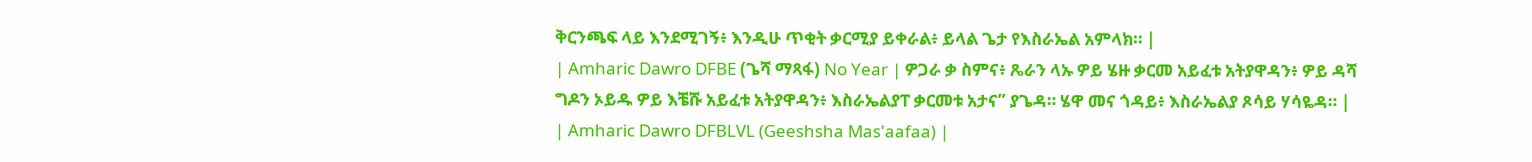ቅርንጫፍ ላይ እንደሚገኝ፥ እንዲሁ ጥቂት ቃርሚያ ይቀራል፥ ይላል ጌታ የእስራኤል አምላክ። |
| Amharic Dawro DFBE (ጌሻ ማጻፋ) No Year | ዎጋራ ቃ ስምና፥ ጼራን ላኡ ዎይ ሄዙ ቃርመ አይፈቱ አትያዋዳን፥ ዎይ ዳሻ ግዶን ኦይዱ ዎይ እቼሹ አይፈቱ አትያዋዳን፥ እስራኤልያፐ ቃርመቱ አታና” ያጌዳ። ሄዋ መና ጎዳይ፥ እስራኤልያ ጾሳይ ሃሳዬዳ። |
| Amharic Dawro DFBLVL (Geeshsha Mas'aafaa) |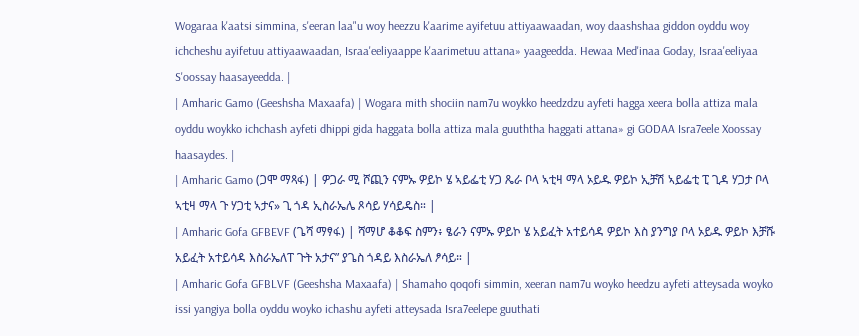Wogaraa k'aatsi simmina, s'eeran laa"u woy heezzu k'aarime ayifetuu attiyaawaadan, woy daashshaa giddon oyddu woy ichcheshu ayifetuu attiyaawaadan, Israa'eeliyaappe k'aarimetuu attana» yaageedda. Hewaa Med'inaa Goday, Israa'eeliyaa S'oossay haasayeedda. |
| Amharic Gamo (Geeshsha Maxaafa) | Wogara mith shociin nam7u woykko heedzdzu ayfeti hagga xeera bolla attiza mala oyddu woykko ichchash ayfeti dhippi gida haggata bolla attiza mala guuththa haggati attana» gi GODAA Isra7eele Xoossay haasaydes. |
| Amharic Gamo (ጋሞ ማጻፋ) | ዎጋራ ሚ ሾጪን ናምኡ ዎይኮ ሄ ኣይፌቲ ሃጋ ጼራ ቦላ ኣቲዛ ማላ ኦይዱ ዎይኮ ኢቻሽ ኣይፌቲ ፒ ጊዳ ሃጋታ ቦላ ኣቲዛ ማላ ጉ ሃጋቲ ኣታና» ጊ ጎዳ ኢስራኤሌ ጾሳይ ሃሳይዴስ። |
| Amharic Gofa GFBEVF (ጌሻ ማፃፋ) | ሻማሆ ቆቆፍ ስምን፥ ፄራን ናምኡ ዎይኮ ሄ አይፈት አተይሳዳ ዎይኮ እስ ያንግያ ቦላ ኦይዱ ዎይኮ እቻሹ አይፈት አተይሳዳ እስራኤለፐ ጉት አታና” ያጌስ ጎዳይ እስራኤለ ፆሳይ። |
| Amharic Gofa GFBLVF (Geeshsha Maxaafa) | Shamaho qoqofi simmin, xeeran nam7u woyko heedzu ayfeti atteysada woyko issi yangiya bolla oyddu woyko ichashu ayfeti atteysada Isra7eelepe guuthati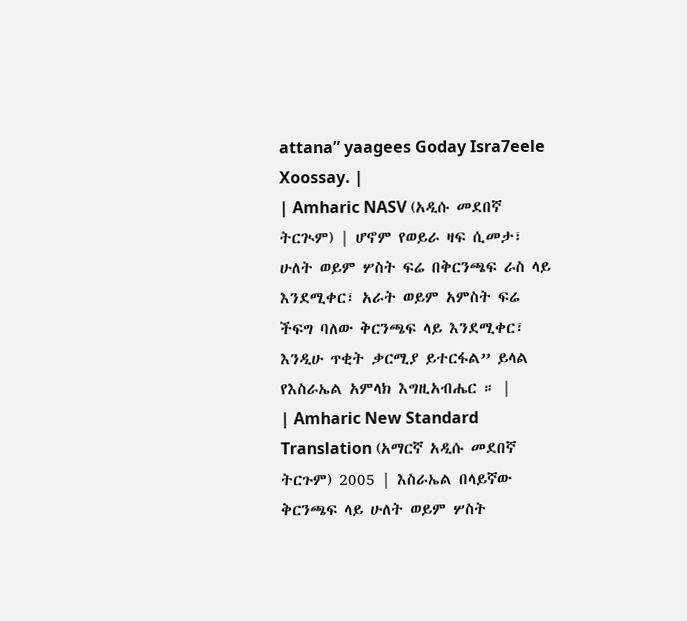attana” yaagees Goday Isra7eele Xoossay. |
| Amharic NASV (አዲሱ መደበኛ ትርጒም) | ሆኖም የወይራ ዛፍ ሲመታ፣ ሁለት ወይም ሦስት ፍሬ በቅርንጫፍ ራስ ላይ እንደሚቀር፣ አራት ወይም አምስት ፍሬ ችፍግ ባለው ቅርንጫፍ ላይ እንደሚቀር፣ እንዲሁ ጥቂት ቃርሚያ ይተርፋል” ይላል የእስራኤል አምላክ እግዚአብሔር ። |
| Amharic New Standard Translation (አማርኛ አዲሱ መደበኛ ትርጉም) 2005 | እስራኤል በላይኛው ቅርንጫፍ ላይ ሁለት ወይም ሦስት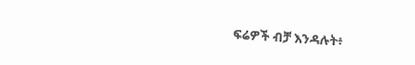ፍሬዎች ብቻ እንዳሉት፥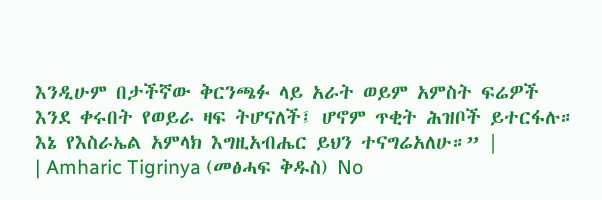እንዲሁም በታችኛው ቅርንጫፉ ላይ አራት ወይም አምስት ፍሬዎች እንደ ቀሩበት የወይራ ዛፍ ትሆናለች፤ ሆኖም ጥቂት ሕዝቦች ይተርፋሉ። እኔ የእስራኤል አምላክ እግዚአብሔር ይህን ተናግሬአለሁ።” |
| Amharic Tigrinya (መፅሓፍ ቅዱስ) No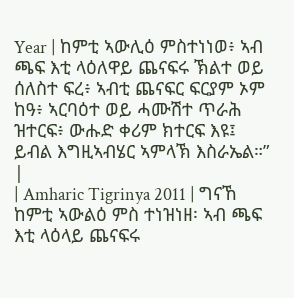Year | ከምቲ ኣውሊዕ ምስተነነወ፥ ኣብ ጫፍ እቲ ላዕለዋይ ጨናፍሩ ኽልተ ወይ ሰለስተ ፍረ፥ ኣብቲ ጨናፍር ፍርያም ኦም ከዓ፥ ኣርባዕተ ወይ ሓሙሽተ ጥራሕ ዝተርፍ፥ ውሑድ ቀሪም ክተርፍ እዩ፤ ይብል እግዚኣብሄር ኣምላኽ እስራኤል።” |
| Amharic Tigrinya 2011 | ግናኸ ከምቲ ኣውልዕ ምስ ተነዝነዘ፡ ኣብ ጫፍ እቲ ላዕላይ ጨናፍሩ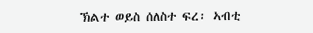ኽልተ ወይስ ሰለስተ ፍረ፡ ኣብቲ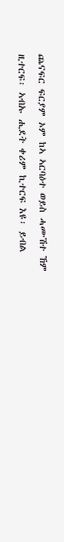ጨናፍር ፍርያም ኦም ከኣ ኣርባዕተ ወይስ ሓሙሽተ ኸም ዚተርፍ፡ ኣብኡ ሒደት ቀሪም ኪተርፍ እዩ፡ ይብል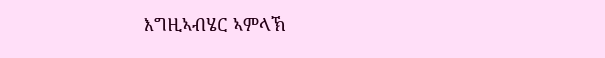እግዚኣብሄር ኣምላኽ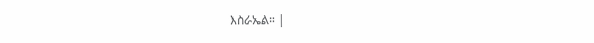እስራኤል። |